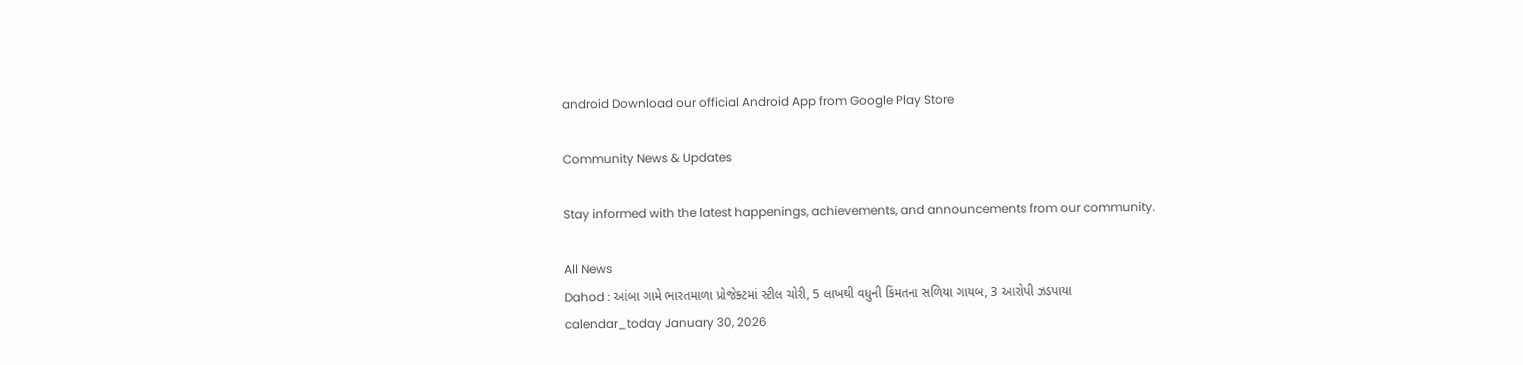android Download our official Android App from Google Play Store

Community News & Updates

Stay informed with the latest happenings, achievements, and announcements from our community.

All News
Dahod : આંબા ગામે ભારતમાળા પ્રોજેક્ટમાં સ્ટીલ ચોરી, 5 લાખથી વધુની કિંમતના સળિયા ગાયબ, 3 આરોપી ઝડપાયા
calendar_today January 30, 2026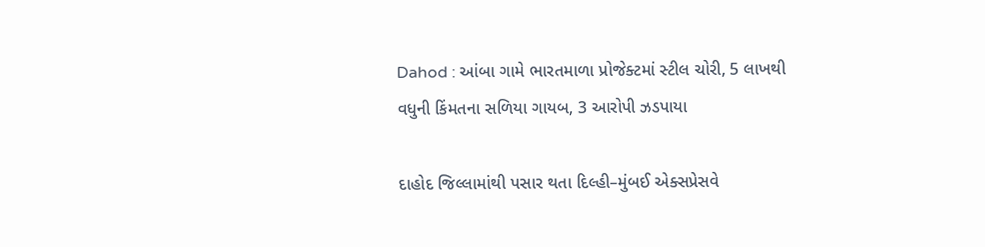Dahod : આંબા ગામે ભારતમાળા પ્રોજેક્ટમાં સ્ટીલ ચોરી, 5 લાખથી વધુની કિંમતના સળિયા ગાયબ, 3 આરોપી ઝડપાયા

દાહોદ જિલ્લામાંથી પસાર થતા દિલ્હી–મુંબઈ એક્સપ્રેસવે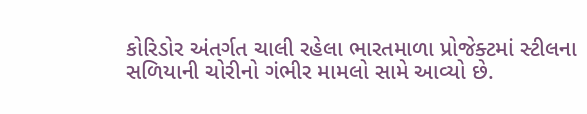કોરિડોર અંતર્ગત ચાલી રહેલા ભારતમાળા પ્રોજેક્ટમાં સ્ટીલના સળિયાની ચોરીનો ગંભીર મામલો સામે આવ્યો છે.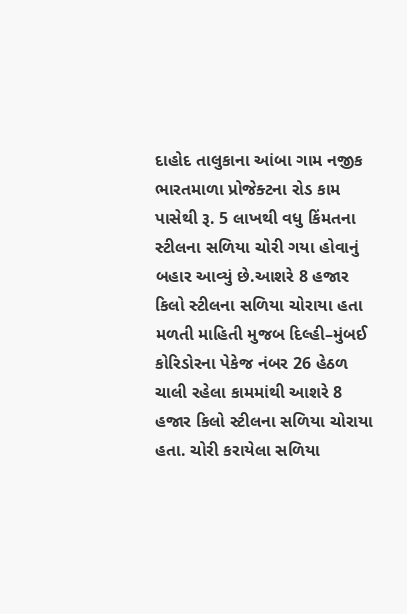દાહોદ તાલુકાના આંબા ગામ નજીક ભારતમાળા પ્રોજેક્ટના રોડ કામ પાસેથી રૂ. 5 લાખથી વધુ કિંમતના સ્ટીલના સળિયા ચોરી ગયા હોવાનું બહાર આવ્યું છે.આશરે 8 હજાર કિલો સ્ટીલના સળિયા ચોરાયા હતા મળતી માહિતી મુજબ દિલ્હી–મુંબઈ કોરિડોરના પેકેજ નંબર 26 હેઠળ ચાલી રહેલા કામમાંથી આશરે 8 હજાર કિલો સ્ટીલના સળિયા ચોરાયા હતા. ચોરી કરાયેલા સળિયા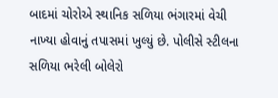બાદમાં ચોરોએ સ્થાનિક સળિયા ભંગારમાં વેચી નાખ્યા હોવાનું તપાસમાં ખુલ્યું છે. પોલીસે સ્ટીલના સળિયા ભરેલી બોલેરો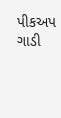પીકઅપ ગાડી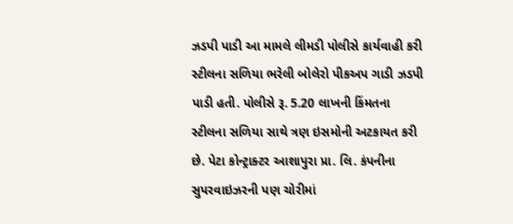ઝડપી પાડી આ મામલે લીમડી પોલીસે કાર્યવાહી કરી સ્ટીલના સળિયા ભરેલી બોલેરો પીકઅપ ગાડી ઝડપી પાડી હતી. પોલીસે રૂ. 5.20 લાખની કિંમતના સ્ટીલના સળિયા સાથે ત્રણ ઇસમોની અટકાયત કરી છે. પેટા કોન્ટ્રાક્ટર આશાપુરા પ્રા. લિ. કંપનીના સુપરવાઇઝરની પણ ચોરીમાં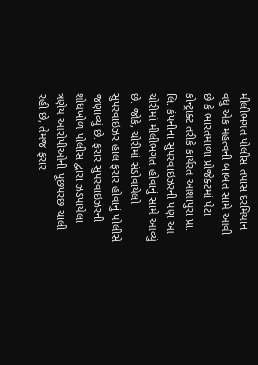મીલીભગત પોલીસ તપાસ દરમિયાન વધુ એક મહત્વની બાબત સામે આવી છે કે ભારતમાળા પ્રોજેક્ટમાં પેટા કોન્ટ્રાક્ટ તરીકે કાર્યરત આશાપુરા પ્રા. લિ. કંપનીના સુપરવાઇઝરની પણ આ ચોરીમાં મીલીભગત હોવાનું સામે આવ્યું છે. જોકે, ચોરીમાં સંડોવાયેલો સુપરવાઇઝર હાલ ફરાર હોવાનું પોલીસે જણાવ્યું છે. ફરાર સુપરવાઇઝરની શોધખોળ પોલીસ દ્વારા ઝડપાયેલા ત્રણેય આરોપીઓની પૂછપરછ ચાલી રહી છે, તેમજ ફરાર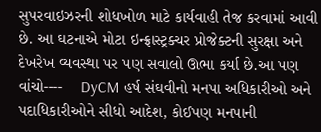સુપરવાઇઝરની શોધખોળ માટે કાર્યવાહી તેજ કરવામાં આવી છે. આ ઘટનાએ મોટા ઇન્ફ્રાસ્ટ્રક્ચર પ્રોજેક્ટની સુરક્ષા અને દેખરેખ વ્યવસ્થા પર પણ સવાલો ઊભા કર્યા છે.આ પણ વાંચો----    DyCM હર્ષ સંઘવીનો મનપા અધિકારીઓ અને પદાધિકારીઓને સીધો આદેશ, કોઈપણ મનપાની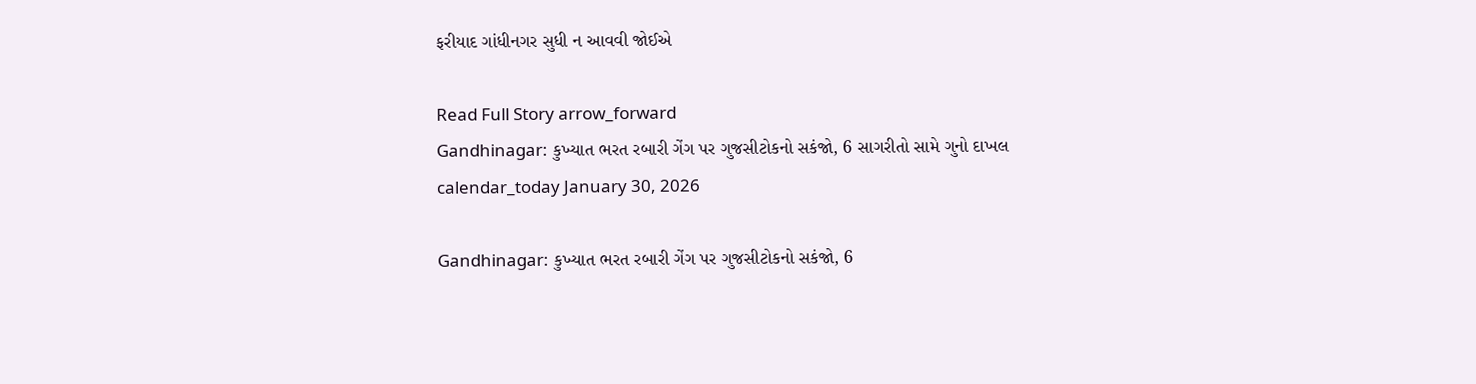ફરીયાદ ગાંધીનગર સુધી ન આવવી જોઈએ

Read Full Story arrow_forward
Gandhinagar: કુખ્યાત ભરત રબારી ગેંગ પર ગુજસીટોકનો સકંજો, 6 સાગરીતો સામે ગુનો દાખલ
calendar_today January 30, 2026

Gandhinagar: કુખ્યાત ભરત રબારી ગેંગ પર ગુજસીટોકનો સકંજો, 6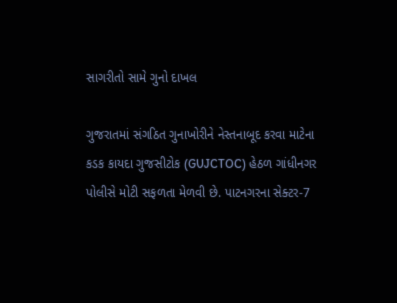સાગરીતો સામે ગુનો દાખલ

ગુજરાતમાં સંગઠિત ગુનાખોરીને નેસ્તનાબૂદ કરવા માટેના કડક કાયદા ગુજસીટોક (GUJCTOC) હેઠળ ગાંધીનગર પોલીસે મોટી સફળતા મેળવી છે. પાટનગરના સેક્ટર-7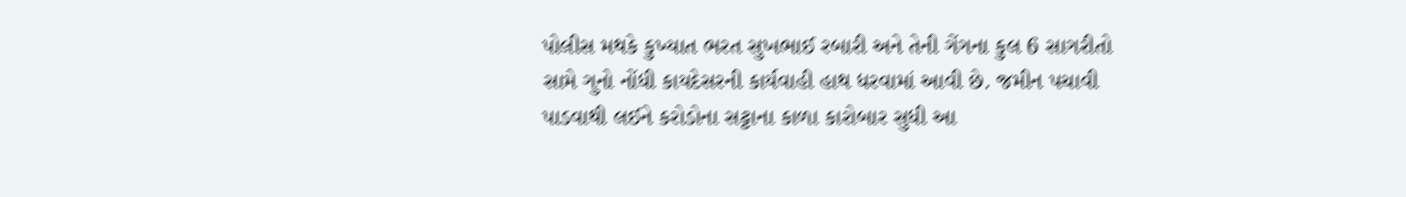પોલીસ મથકે કુખ્યાત ભરત સુખભાઈ રબારી અને તેની ગેંગના કુલ 6 સાગરીતો સામે ગુનો નોંધી કાયદેસરની કાર્યવાહી હાથ ધરવામાં આવી છે. જમીન પચાવી પાડવાથી લઈને કરોડોના સટ્ટાના કાળા કારોબાર સુધી આ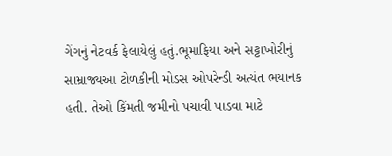ગેંગનું નેટવર્ક ફેલાયેલું હતું.ભૂમાફિયા અને સટ્ટાખોરીનું સામ્રાજ્યઆ ટોળકીની મોડસ ઓપરેન્ડી અત્યંત ભયાનક હતી. તેઓ કિંમતી જમીનો પચાવી પાડવા માટે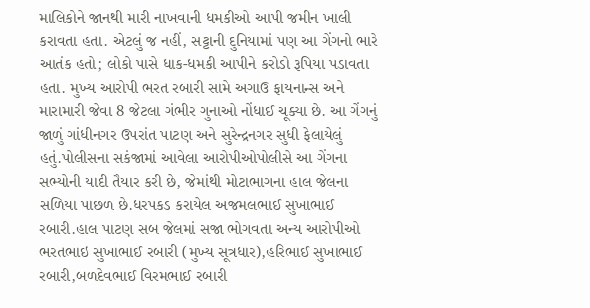માલિકોને જાનથી મારી નાખવાની ધમકીઓ આપી જમીન ખાલી કરાવતા હતા. એટલું જ નહીં, સટ્ટાની દુનિયામાં પણ આ ગેંગનો ભારે આતંક હતો; લોકો પાસે ધાક-ધમકી આપીને કરોડો રૂપિયા પડાવતા હતા. મુખ્ય આરોપી ભરત રબારી સામે અગાઉ ફાયનાન્સ અને મારામારી જેવા 8 જેટલા ગંભીર ગુનાઓ નોંધાઈ ચૂક્યા છે. આ ગેંગનું જાળું ગાંધીનગર ઉપરાંત પાટણ અને સુરેન્દ્રનગર સુધી ફેલાયેલું હતું.પોલીસના સકંજામાં આવેલા આરોપીઓપોલીસે આ ગેંગના સભ્યોની યાદી તૈયાર કરી છે, જેમાંથી મોટાભાગના હાલ જેલના સળિયા પાછળ છે.ધરપકડ કરાયેલ અજમલભાઈ સુખાભાઈ રબારી.હાલ પાટણ સબ જેલમાં સજા ભોગવતા અન્ય આરોપીઓ  ભરતભાઇ સુખાભાઈ રબારી (મુખ્ય સૂત્રધાર),હરિભાઈ સુખાભાઈ રબારી,બળદેવભાઈ વિરમભાઈ રબારી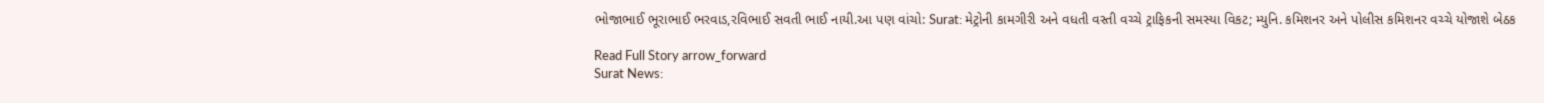ભોજાભાઈ ભૂરાભાઈ ભરવાડ,રવિભાઈ સવતી ભાઈ નાયી.આ પણ વાંચો: Surat: મેટ્રોની કામગીરી અને વધતી વસ્તી વચ્ચે ટ્રાફિકની સમસ્યા વિકટ; મ્યુનિ. કમિશનર અને પોલીસ કમિશનર વચ્ચે યોજાશે બેઠક

Read Full Story arrow_forward
Surat News: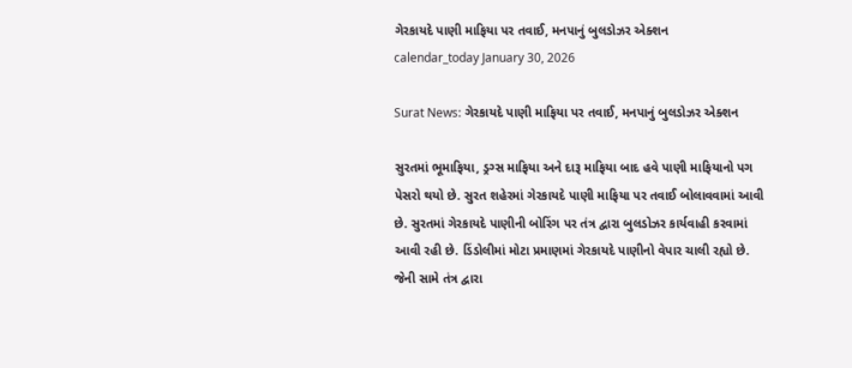ગેરકાયદે પાણી માફિયા પર તવાઈ, મનપાનું બુલડોઝર એક્શન
calendar_today January 30, 2026

Surat News: ગેરકાયદે પાણી માફિયા પર તવાઈ, મનપાનું બુલડોઝર એક્શન

સુરતમાં ભૂમાફિયા, ડ્રગ્સ માફિયા અને દારૂ માફિયા બાદ હવે પાણી માફિયાનો પગ પેસરો થયો છે. સુરત શહેરમાં ગેરકાયદે પાણી માફિયા પર તવાઈ બોલાવવામાં આવી છે. સુરતમાં ગેરકાયદે પાણીની બોરિંગ પર તંત્ર દ્વારા બુલડોઝર કાર્યવાહી કરવામાં આવી રહી છે. ડિંડોલીમાં મોટા પ્રમાણમાં ગેરકાયદે પાણીનો વેપાર ચાલી રહ્યો છે. જેની સામે તંત્ર દ્વારા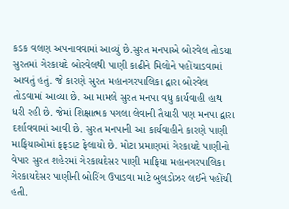કડક વલણ અપનાવવામાં આવ્યું છે.સુરત મનપાએ બોરવેલ તોડયા સુરતમાં ગેરકાયદે બોરવેલથી પાણી કાઢીને મિલોને પહોંચાડવામાં આવતું હતું. જે કારણે સુરત મહાનગરપાલિકા દ્વારા બોરવેલ તોડવામાં આવ્યા છે. આ મામલે સુરત મનપા વધુ કાર્યવાહી હાથ ધરી રહી છે. જેમાં શિક્ષાત્મક પગલા લેવાની તૈયારી પણ મનપા દ્વારા દર્શાવવામાં આવી છે. સુરત મનપાની આ કાર્યવાહીને કારણે પાણી માફિયાઓમાં ફફડાટ ફેલાયો છે. મોટા પ્રમાણમાં ગેરકાયદે પાણીનો વેપાર સુરત શહેરમાં ગેરકાયદેસર પાણી માફિયા મહાનગરપાલિકા ગેરકાયદેસર પાણીની બોરિંગ ઉપાડવા માટે બુલડોઝર લઈને પહોંચી હતી.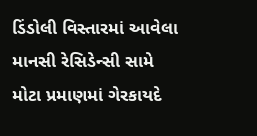ડિંડોલી વિસ્તારમાં આવેલા માનસી રેસિડેન્સી સામે મોટા પ્રમાણમાં ગેરકાયદે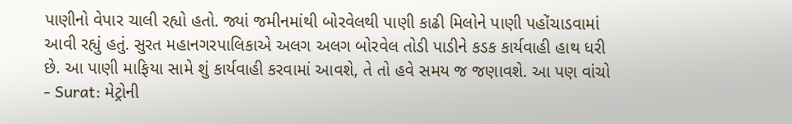પાણીનો વેપાર ચાલી રહ્યો હતો. જ્યાં જમીનમાંથી બોરવેલથી પાણી કાઢી મિલોને પાણી પહોંચાડવામાં આવી રહ્યું હતું. સુરત મહાનગરપાલિકાએ અલગ અલગ બોરવેલ તોડી પાડીને કડક કાર્યવાહી હાથ ધરી છે. આ પાણી માફિયા સામે શું કાર્યવાહી કરવામાં આવશે, તે તો હવે સમય જ જણાવશે. આ પણ વાંચો - Surat: મેટ્રોની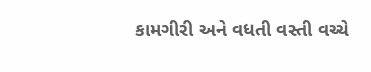કામગીરી અને વધતી વસ્તી વચ્ચે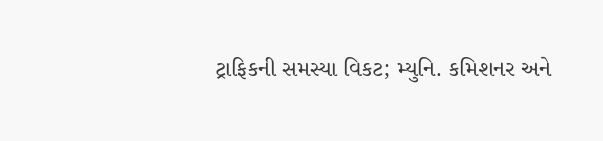ટ્રાફિકની સમસ્યા વિકટ; મ્યુનિ. કમિશનર અને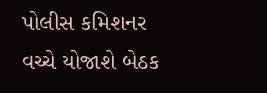પોલીસ કમિશનર વચ્ચે યોજાશે બેઠક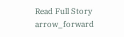Read Full Story arrow_forward